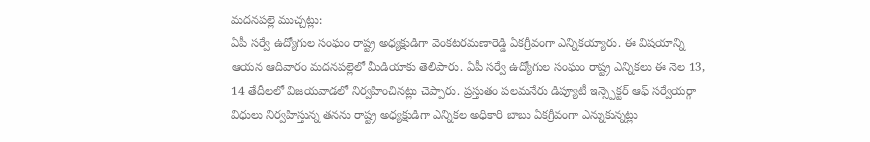మదనపల్లె ముచ్చట్లు:
ఏపీ సర్వే ఉద్యోగుల సంఘం రాష్ట్ర అధ్యక్షుడిగా వెంకటరమణారెడ్డి ఏకగ్రీవంగా ఎన్నికయ్యారు. ఈ విషయాన్ని ఆయన ఆదివారం మదనపల్లెలో మీడియాకు తెలిపారు. ఏపీ సర్వే ఉద్యోగుల సంఘం రాష్ట్ర ఎన్నికలు ఈ నెల 13, 14 తేదీలలో విజయవాడలో నిర్వహించినట్లు చెప్పారు. ప్రస్తుతం పలమనేరు డిప్యూటీ ఇన్స్పెక్టర్ ఆఫ్ సర్వేయర్గా విధులు నిర్వహిస్తున్న తనను రాష్ట్ర అధ్యక్షుడిగా ఎన్నికల అధికారి బాబు ఏకగ్రీవంగా ఎన్నుకున్నట్లు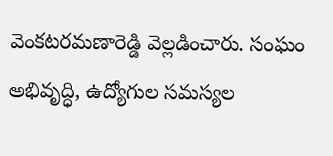వెంకటరమణారెడ్డి వెల్లడించారు. సంఘం అభివృద్ధి, ఉద్యోగుల సమస్యల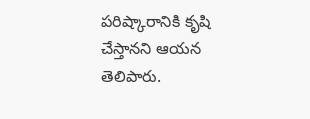పరిష్కారానికి కృషి చేస్తానని ఆయన తెలిపారు.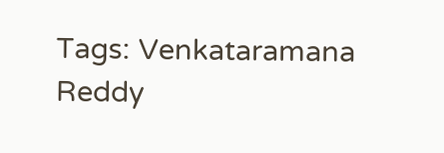Tags: Venkataramana Reddy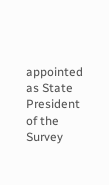appointed as State President of the Survey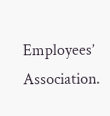Employees’ Association.